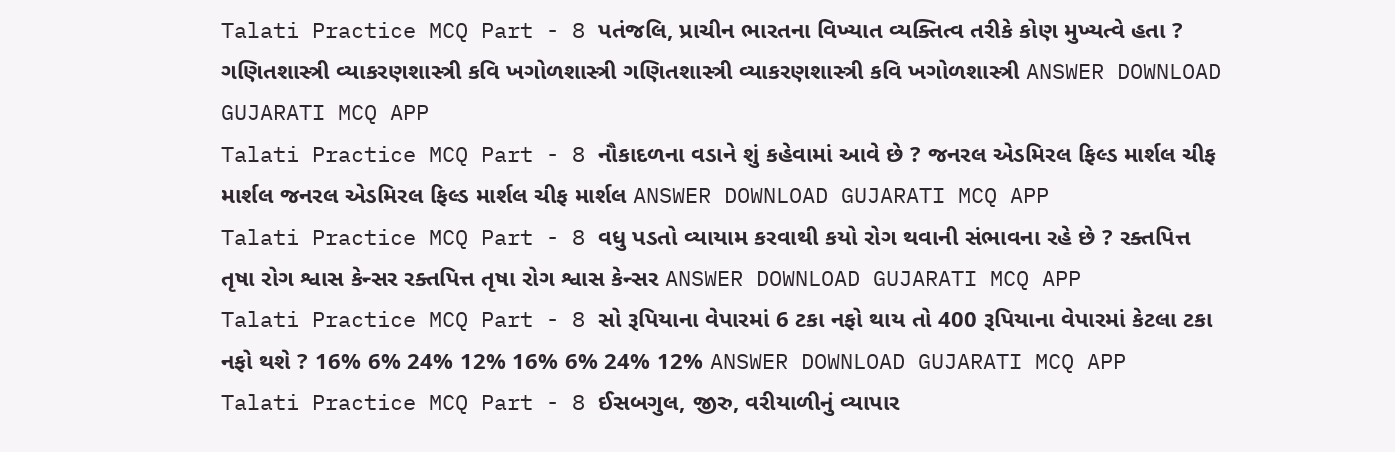Talati Practice MCQ Part - 8 પતંજલિ, પ્રાચીન ભારતના વિખ્યાત વ્યક્તિત્વ તરીકે કોણ મુખ્યત્વે હતા ? ગણિતશાસ્ત્રી વ્યાકરણશાસ્ત્રી કવિ ખગોળશાસ્ત્રી ગણિતશાસ્ત્રી વ્યાકરણશાસ્ત્રી કવિ ખગોળશાસ્ત્રી ANSWER DOWNLOAD GUJARATI MCQ APP
Talati Practice MCQ Part - 8 નૌકાદળના વડાને શું કહેવામાં આવે છે ? જનરલ એડમિરલ ફિલ્ડ માર્શલ ચીફ માર્શલ જનરલ એડમિરલ ફિલ્ડ માર્શલ ચીફ માર્શલ ANSWER DOWNLOAD GUJARATI MCQ APP
Talati Practice MCQ Part - 8 વધુ પડતો વ્યાયામ કરવાથી કયો રોગ થવાની સંભાવના રહે છે ? રક્તપિત્ત તૃષા રોગ શ્વાસ કેન્સર રક્તપિત્ત તૃષા રોગ શ્વાસ કેન્સર ANSWER DOWNLOAD GUJARATI MCQ APP
Talati Practice MCQ Part - 8 સો રૂપિયાના વેપારમાં 6 ટકા નફો થાય તો 400 રૂપિયાના વેપારમાં કેટલા ટકા નફો થશે ? 16% 6% 24% 12% 16% 6% 24% 12% ANSWER DOWNLOAD GUJARATI MCQ APP
Talati Practice MCQ Part - 8 ઈસબગુલ, જીરુ, વરીયાળીનું વ્યાપાર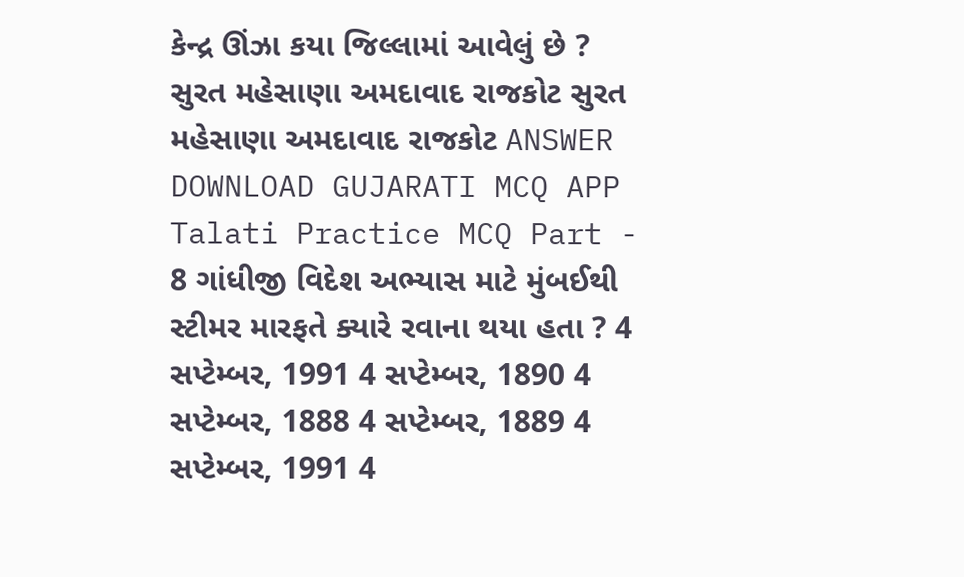કેન્દ્ર ઊંઝા કયા જિલ્લામાં આવેલું છે ? સુરત મહેસાણા અમદાવાદ રાજકોટ સુરત મહેસાણા અમદાવાદ રાજકોટ ANSWER DOWNLOAD GUJARATI MCQ APP
Talati Practice MCQ Part - 8 ગાંધીજી વિદેશ અભ્યાસ માટે મુંબઈથી સ્ટીમર મારફતે ક્યારે રવાના થયા હતા ? 4 સપ્ટેમ્બર, 1991 4 સપ્ટેમ્બર, 1890 4 સપ્ટેમ્બર, 1888 4 સપ્ટેમ્બર, 1889 4 સપ્ટેમ્બર, 1991 4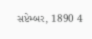સપ્ટેમ્બર, 1890 4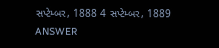સપ્ટેમ્બર, 1888 4 સપ્ટેમ્બર, 1889 ANSWER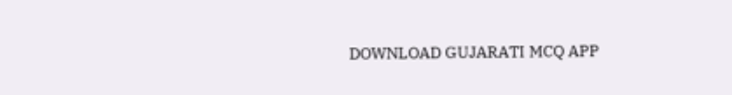DOWNLOAD GUJARATI MCQ APP